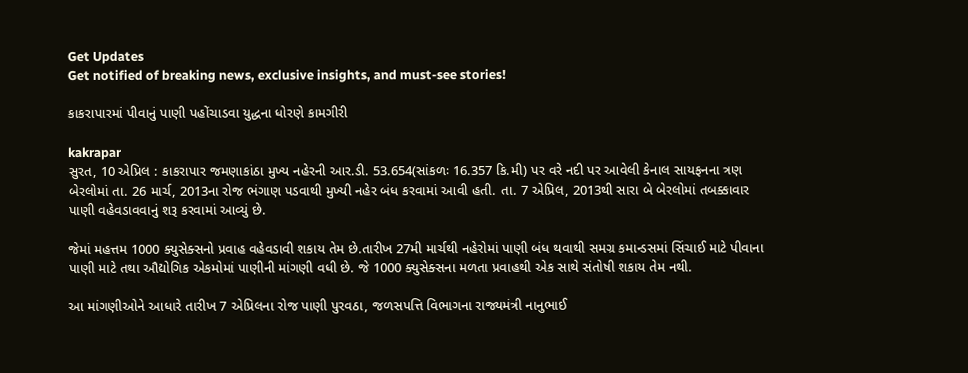Get Updates
Get notified of breaking news, exclusive insights, and must-see stories!

કાકરાપારમાં પીવાનું પાણી પહોંચાડવા યુદ્ધના ધોરણે કામગીરી

kakrapar
સુરત, 10 એપ્રિલ : કાકરાપાર જમણાકાંઠા મુખ્ય નહેરની આર.ડી. 53.654(સાંકળઃ 16.357 કિ.મી) પર વરે નદી પર આવેલી કેનાલ સાયફનના ત્રણ બેરલોમાં તા. 26 માર્ચ, 2013ના રોજ ભંગાણ પડવાથી મુખ્યી નહેર બંધ કરવામાં આવી હતી. તા. 7 એપ્રિલ, 2013થી સારા બે બેરલોમાં તબક્કાવાર પાણી વહેવડાવવાનું શરૂ કરવામાં આવ્યું છે.

જેમાં મહત્તમ 1000 ક્યુસેક્સનો પ્રવાહ વહેવડાવી શકાય તેમ છે.તારીખ 27મી માર્ચથી નહેરોમાં પાણી બંધ થવાથી સમગ્ર કમાન્ડસમાં સિંચાઈ માટે પીવાના પાણી માટે તથા ઔદ્યોગિક એકમોમાં પાણીની માંગણી વધી છે. જે 1000 ક્યુસેક્સના મળતા પ્રવાહથી એક સાથે સંતોષી શકાય તેમ નથી.

આ માંગણીઓને આધારે તારીખ 7 એપ્રિલના રોજ પાણી પુરવઠા, જળસપત્તિ વિભાગના રાજ્યમંત્રી નાનુભાઈ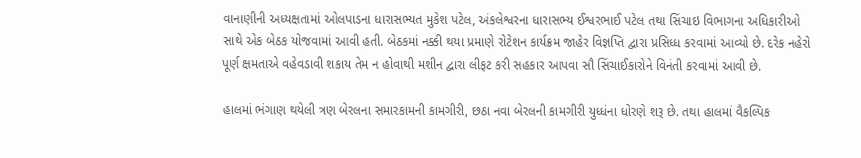વાનાણીની અધ્યક્ષતામાં ઓલપાડના ધારાસભ્યત મુકેશ પટેલ, અંકલેશ્વરના ધારાસભ્ય ઈશ્વરભાઈ પટેલ તથા સિંચાઇ વિભાગના અધિકારીઓ સાથે એક બેઠક યોજવામાં આવી હતી. બેઠકમાં નક્કી થયા પ્રમાણે રોટેશન કાર્યક્રમ જાહેર વિજ્ઞપ્તિ દ્વારા પ્રસિધ્ધ કરવામાં આવ્યો છે. દરેક નહેરો પૂર્ણ ક્ષમતાએ વહેવડાવી શકાય તેમ ન હોવાથી મશીન દ્વારા લીફટ કરી સહકાર આપવા સૌ સિંચાઈકારોને વિનંતી કરવામાં આવી છે.

હાલમાં ભંગાણ થયેલી ત્રણ બેરલના સમારકામની કામગીરી, છઠા નવા બેરલની કામગીરી યુધ્ધંના ધોરણે શરૂ છે. તથા હાલમાં વૈકલ્પિક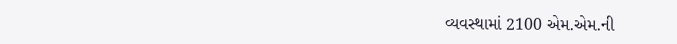વ્યવસ્થામાં 2100 એમ.એમ.ની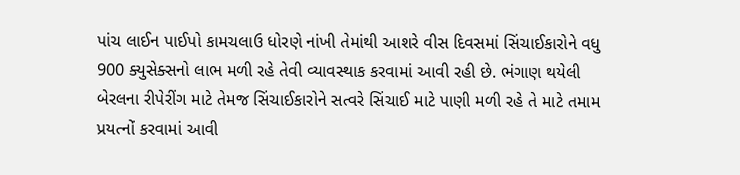પાંચ લાઈન પાઈપો કામચલાઉ ધોરણે નાંખી તેમાંથી આશરે વીસ દિવસમાં સિંચાઈકારોને વધુ 900 ક્યુસેક્સનો લાભ મળી રહે તેવી વ્યાવસ્થાક કરવામાં આવી રહી છે. ભંગાણ થયેલી બેરલના રીપેરીંગ માટે તેમજ સિંચાઈકારોને સત્વરે સિંચાઈ માટે પાણી મળી રહે તે માટે તમામ પ્રયત્નોં કરવામાં આવી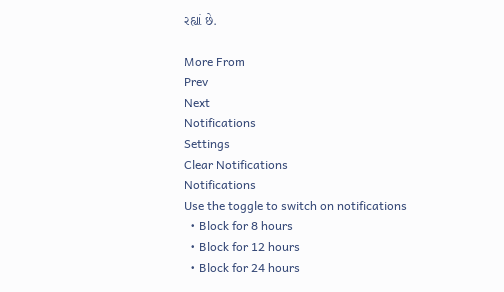રહ્યાં છે.

More From
Prev
Next
Notifications
Settings
Clear Notifications
Notifications
Use the toggle to switch on notifications
  • Block for 8 hours
  • Block for 12 hours
  • Block for 24 hours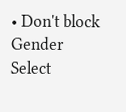• Don't block
Gender
Select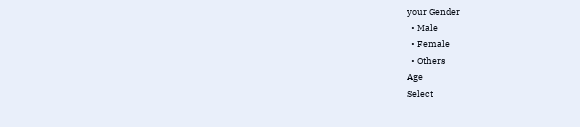your Gender
  • Male
  • Female
  • Others
Age
Select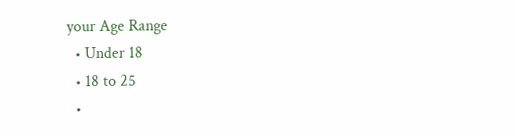your Age Range
  • Under 18
  • 18 to 25
  •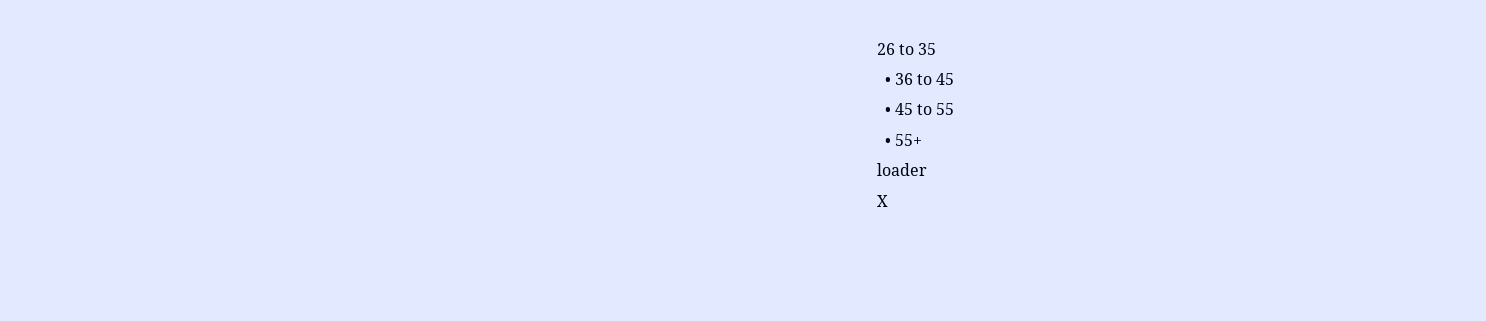26 to 35
  • 36 to 45
  • 45 to 55
  • 55+
loader
X